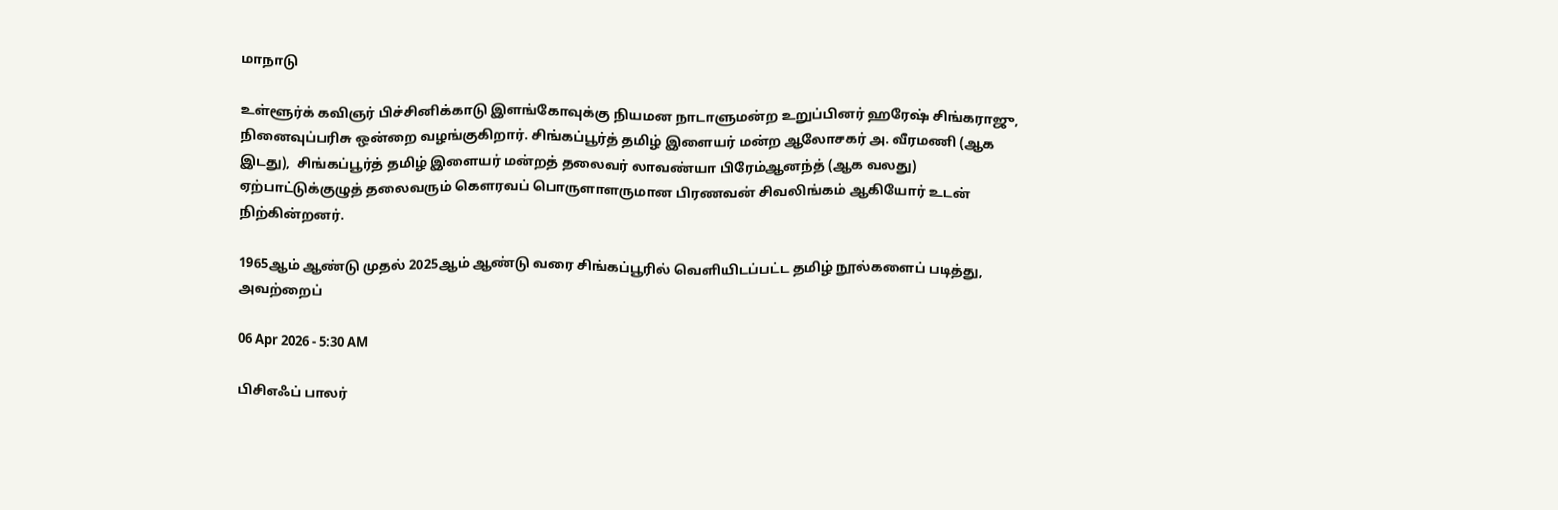மாநாடு

உள்ளூர்க் கவிஞர் பிச்சினிக்காடு இளங்கோவுக்கு நியமன நாடாளுமன்ற உறுப்பினர் ஹரேஷ் சிங்கராஜு, நினைவுப்பரிசு ஒன்றை வழங்குகிறார். சிங்கப்பூர்த் தமிழ் இளையர் மன்ற ஆலோசகர் அ. வீரமணி (ஆக இடது),  சிங்கப்பூர்த் தமிழ் இளையர் மன்றத் தலைவர் லாவண்யா பிரேம்ஆனந்த் (ஆக வலது) ஏற்பாட்டுக்குழுத் தலைவரும் கெளரவப் பொருளாளருமான பிரணவன் சிவலிங்கம் ஆகியோர் உடன் நிற்கின்றனர்.

1965ஆம் ஆண்டு முதல் 2025ஆம் ஆண்டு வரை சிங்கப்பூரில் வெளியிடப்பட்ட தமிழ் நூல்களைப் படித்து, அவற்றைப்

06 Apr 2026 - 5:30 AM

பிசிஎஃப் பாலர்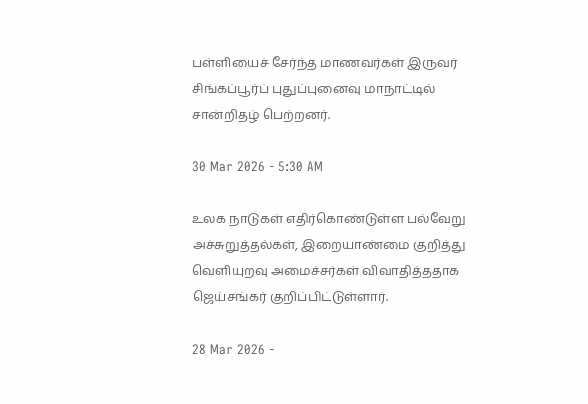பள்ளியைச் சேர்ந்த மாணவர்கள் இருவர் சிங்கப்பூர்ப் புதுப்புனைவு மாநாட்டில் சான்றிதழ் பெற்றனர்.

30 Mar 2026 - 5:30 AM

உலக நாடுகள் எதிர்கொண்டுள்ள பல்வேறு அச்சுறுத்தல்கள், இறையாண்மை குறித்து வெளியுறவு அமைச்சர்கள் விவாதித்ததாக ஜெய்சங்கர் குறிப்பிட்டுள்ளார்.

28 Mar 2026 -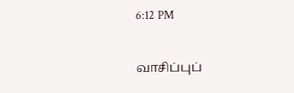6:12 PM

வாசிப்புப்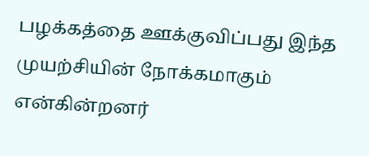பழக்கத்தை ஊக்குவிப்பது இந்த முயற்சியின் நோக்கமாகும் என்கின்றனர்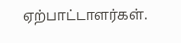ஏற்பாட்டாளர்கள்.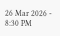26 Mar 2026 - 8:30 PM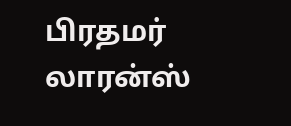பிரதமர் லாரன்ஸ்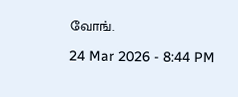வோங்.

24 Mar 2026 - 8:44 PM